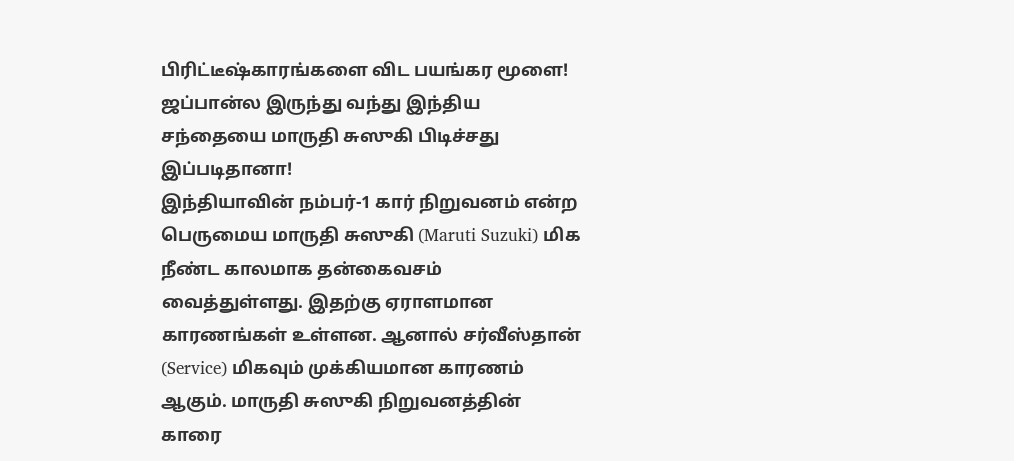பிரிட்டீஷ்காரங்களை விட பயங்கர மூளை! ஜப்பான்ல இருந்து வந்து இந்திய சந்தையை மாருதி சுஸுகி பிடிச்சது இப்படிதானா!
இந்தியாவின் நம்பர்-1 கார் நிறுவனம் என்ற பெருமைய மாருதி சுஸுகி (Maruti Suzuki) மிக நீண்ட காலமாக தன்கைவசம் வைத்துள்ளது. இதற்கு ஏராளமான காரணங்கள் உள்ளன. ஆனால் சர்வீஸ்தான் (Service) மிகவும் முக்கியமான காரணம் ஆகும். மாருதி சுஸுகி நிறுவனத்தின் காரை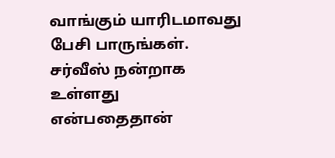வாங்கும் யாரிடமாவது பேசி பாருங்கள்.
சர்வீஸ் நன்றாக உள்ளது என்பதைதான்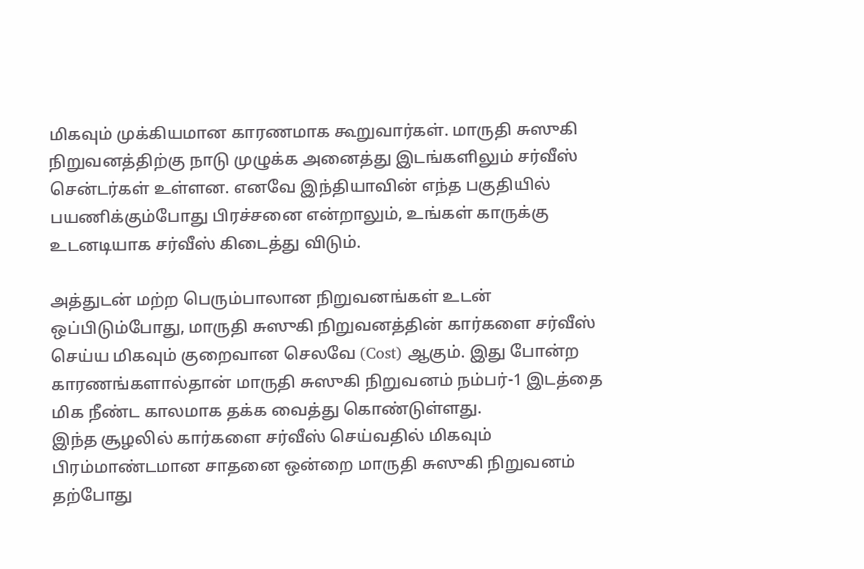மிகவும் முக்கியமான காரணமாக கூறுவார்கள். மாருதி சுஸுகி நிறுவனத்திற்கு நாடு முழுக்க அனைத்து இடங்களிலும் சர்வீஸ் சென்டர்கள் உள்ளன. எனவே இந்தியாவின் எந்த பகுதியில் பயணிக்கும்போது பிரச்சனை என்றாலும், உங்கள் காருக்கு உடனடியாக சர்வீஸ் கிடைத்து விடும்.

அத்துடன் மற்ற பெரும்பாலான நிறுவனங்கள் உடன் ஒப்பிடும்போது, மாருதி சுஸுகி நிறுவனத்தின் கார்களை சர்வீஸ் செய்ய மிகவும் குறைவான செலவே (Cost) ஆகும். இது போன்ற காரணங்களால்தான் மாருதி சுஸுகி நிறுவனம் நம்பர்-1 இடத்தை மிக நீண்ட காலமாக தக்க வைத்து கொண்டுள்ளது.
இந்த சூழலில் கார்களை சர்வீஸ் செய்வதில் மிகவும் பிரம்மாண்டமான சாதனை ஒன்றை மாருதி சுஸுகி நிறுவனம் தற்போது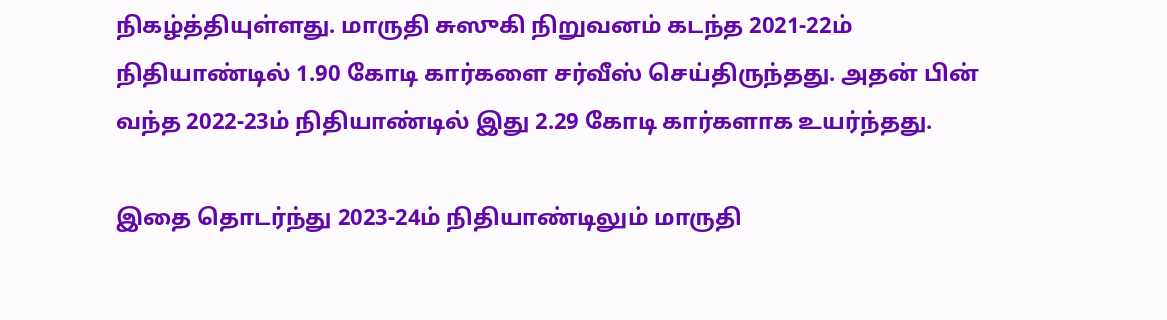நிகழ்த்தியுள்ளது. மாருதி சுஸுகி நிறுவனம் கடந்த 2021-22ம் நிதியாண்டில் 1.90 கோடி கார்களை சர்வீஸ் செய்திருந்தது. அதன் பின் வந்த 2022-23ம் நிதியாண்டில் இது 2.29 கோடி கார்களாக உயர்ந்தது.

இதை தொடர்ந்து 2023-24ம் நிதியாண்டிலும் மாருதி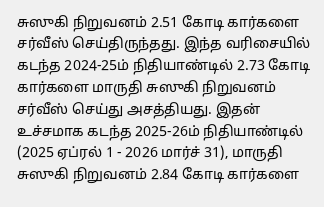சுஸுகி நிறுவனம் 2.51 கோடி கார்களை சர்வீஸ் செய்திருந்தது. இந்த வரிசையில் கடந்த 2024-25ம் நிதியாண்டில் 2.73 கோடி கார்களை மாருதி சுஸுகி நிறுவனம் சர்வீஸ் செய்து அசத்தியது. இதன் உச்சமாக கடந்த 2025-26ம் நிதியாண்டில் (2025 ஏப்ரல் 1 - 2026 மார்ச் 31), மாருதி சுஸுகி நிறுவனம் 2.84 கோடி கார்களை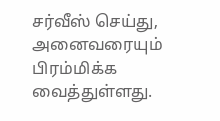சர்வீஸ் செய்து, அனைவரையும் பிரம்மிக்க வைத்துள்ளது.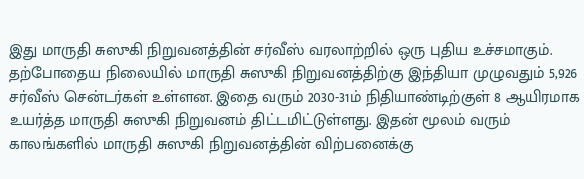இது மாருதி சுஸுகி நிறுவனத்தின் சர்வீஸ் வரலாற்றில் ஒரு புதிய உச்சமாகும். தற்போதைய நிலையில் மாருதி சுஸுகி நிறுவனத்திற்கு இந்தியா முழுவதும் 5,926 சர்வீஸ் சென்டர்கள் உள்ளன. இதை வரும் 2030-31ம் நிதியாண்டிற்குள் 8 ஆயிரமாக உயர்த்த மாருதி சுஸுகி நிறுவனம் திட்டமிட்டுள்ளது. இதன் மூலம் வரும் காலங்களில் மாருதி சுஸுகி நிறுவனத்தின் விற்பனைக்கு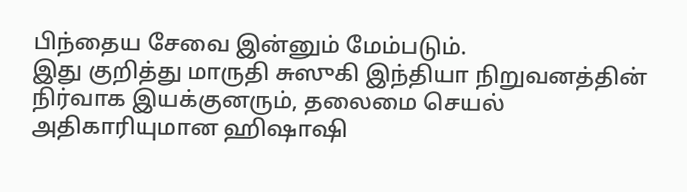பிந்தைய சேவை இன்னும் மேம்படும்.
இது குறித்து மாருதி சுஸுகி இந்தியா நிறுவனத்தின் நிர்வாக இயக்குனரும், தலைமை செயல் அதிகாரியுமான ஹிஷாஷி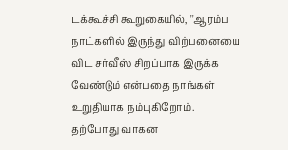டக்கூச்சி கூறுகையில், ''ஆரம்ப நாட்களில் இருந்து விற்பனையை விட சர்வீஸ் சிறப்பாக இருக்க வேண்டும் என்பதை நாங்கள் உறுதியாக நம்புகிறோம். தற்போது வாகன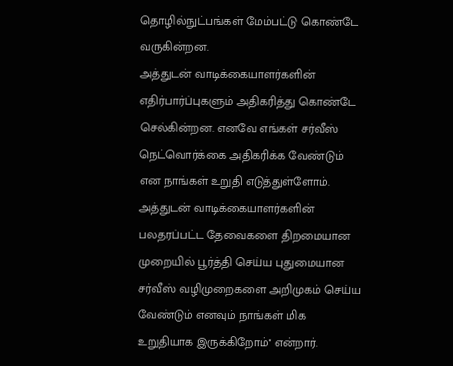தொழில்நுட்பங்கள் மேம்பட்டு கொண்டே வருகின்றன.
அத்துடன் வாடிக்கையாளர்களின் எதிர்பார்ப்புகளும் அதிகரித்து கொண்டே செல்கின்றன. எனவே எங்கள் சர்வீஸ் நெட்வொர்க்கை அதிகரிக்க வேண்டும் என நாங்கள் உறுதி எடுத்துள்ளோம். அத்துடன் வாடிக்கையாளர்களின் பலதரப்பட்ட தேவைகளை திறமையான முறையில் பூர்த்தி செய்ய புதுமையான சர்வீஸ் வழிமுறைகளை அறிமுகம் செய்ய வேண்டும் எனவும் நாங்கள் மிக உறுதியாக இருக்கிறோம்'' என்றார்.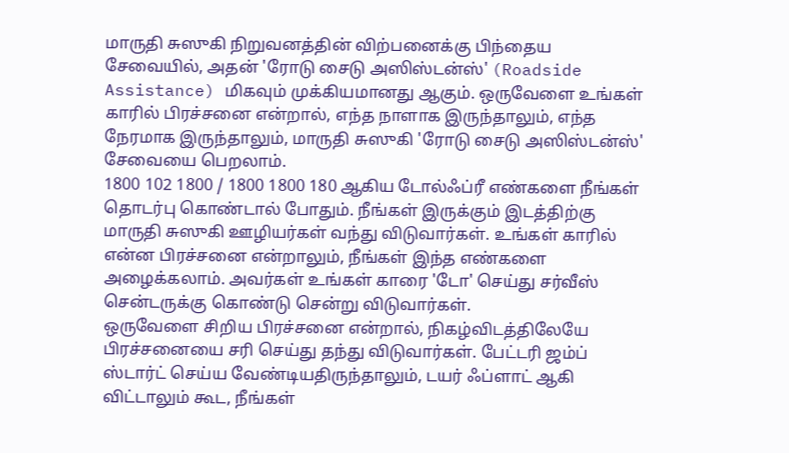மாருதி சுஸுகி நிறுவனத்தின் விற்பனைக்கு பிந்தைய சேவையில், அதன் 'ரோடு சைடு அஸிஸ்டன்ஸ்' (Roadside Assistance) மிகவும் முக்கியமானது ஆகும். ஒருவேளை உங்கள் காரில் பிரச்சனை என்றால், எந்த நாளாக இருந்தாலும், எந்த நேரமாக இருந்தாலும், மாருதி சுஸுகி 'ரோடு சைடு அஸிஸ்டன்ஸ்' சேவையை பெறலாம்.
1800 102 1800 / 1800 1800 180 ஆகிய டோல்ஃப்ரீ எண்களை நீங்கள் தொடர்பு கொண்டால் போதும். நீங்கள் இருக்கும் இடத்திற்கு மாருதி சுஸுகி ஊழியர்கள் வந்து விடுவார்கள். உங்கள் காரில் என்ன பிரச்சனை என்றாலும், நீங்கள் இந்த எண்களை அழைக்கலாம். அவர்கள் உங்கள் காரை 'டோ' செய்து சர்வீஸ் சென்டருக்கு கொண்டு சென்று விடுவார்கள்.
ஒருவேளை சிறிய பிரச்சனை என்றால், நிகழ்விடத்திலேயே பிரச்சனையை சரி செய்து தந்து விடுவார்கள். பேட்டரி ஜம்ப் ஸ்டார்ட் செய்ய வேண்டியதிருந்தாலும், டயர் ஃப்ளாட் ஆகி விட்டாலும் கூட, நீங்கள்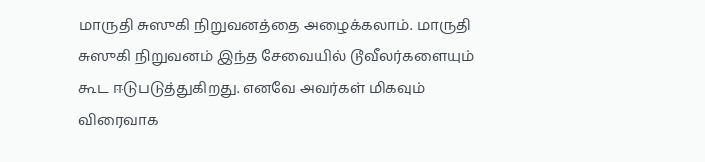மாருதி சுஸுகி நிறுவனத்தை அழைக்கலாம். மாருதி சுஸுகி நிறுவனம் இந்த சேவையில் டூவீலர்களையும் கூட ஈடுபடுத்துகிறது. எனவே அவர்கள் மிகவும் விரைவாக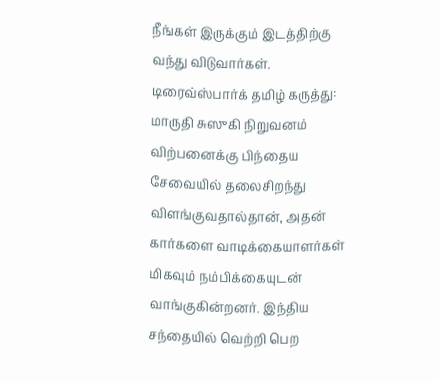நீங்கள் இருக்கும் இடத்திற்கு வந்து விடுவார்கள்.
டிரைவ்ஸ்பார்க் தமிழ் கருத்து: மாருதி சுஸுகி நிறுவனம் விற்பனைக்கு பிந்தைய சேவையில் தலைசிறந்து விளங்குவதால்தான், அதன் கார்களை வாடிக்கையாளர்கள் மிகவும் நம்பிக்கையுடன் வாங்குகின்றனர். இந்திய சந்தையில் வெற்றி பெற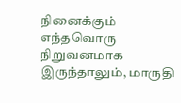நினைக்கும் எந்தவொரு நிறுவனமாக இருந்தாலும், மாருதி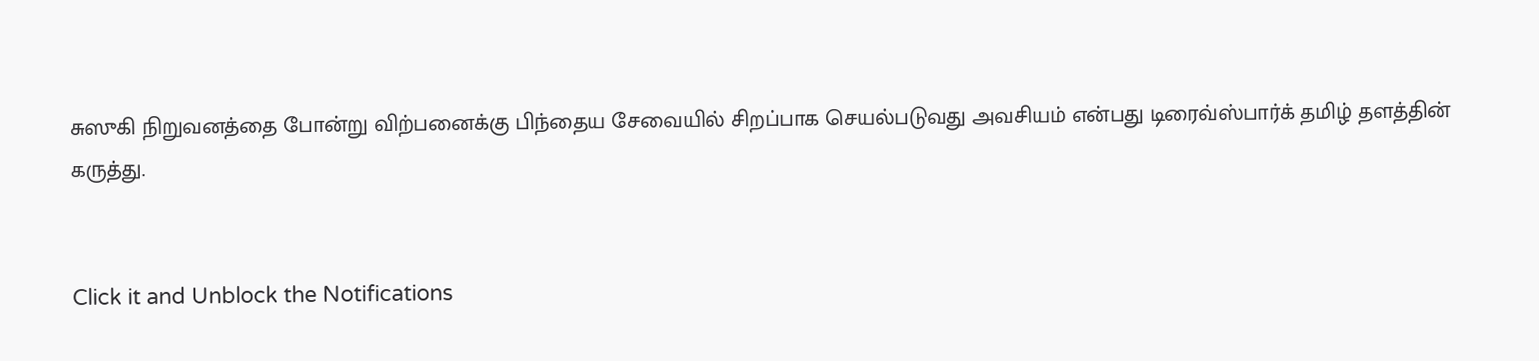சுஸுகி நிறுவனத்தை போன்று விற்பனைக்கு பிந்தைய சேவையில் சிறப்பாக செயல்படுவது அவசியம் என்பது டிரைவ்ஸ்பார்க் தமிழ் தளத்தின் கருத்து.


Click it and Unblock the Notifications